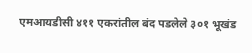एमआयडीसी ४११ एकरांतील बंद पडलेले ३०१ भूखंड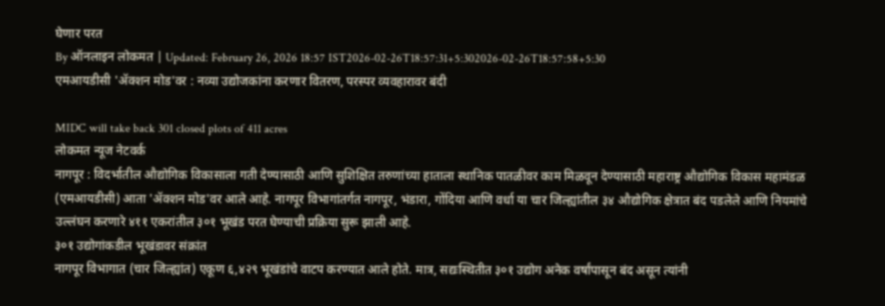घेणार परत
By ऑनलाइन लोकमत | Updated: February 26, 2026 18:57 IST2026-02-26T18:57:31+5:302026-02-26T18:57:58+5:30
एमआयडीसी 'ॲक्शन मोड'वर : नव्या उद्योजकांना करणार वितरण, परस्पर व्यवहारावर बंदी

MIDC will take back 301 closed plots of 411 acres
लोकमत न्यूज नेटवर्क
नागपूर : विदर्भातील औद्योगिक विकासाला गती देण्यासाठी आणि सुशिक्षित तरुणांच्या हाताला स्थानिक पातळीवर काम मिळवून देण्यासाठी महाराष्ट्र औद्योगिक विकास महामंडळ (एमआयडीसी) आता 'ॲक्शन मोड'वर आले आहे. नागपूर विभागांतर्गत नागपूर, भंडारा, गोंदिया आणि वर्धा या चार जिल्ह्यांतील ३४ औद्योगिक क्षेत्रात बंद पडलेले आणि नियमांचे उल्लंघन करणारे ४११ एकरांतील ३०१ भूखंड परत घेण्याची प्रक्रिया सुरू झाली आहे.
३०१ उद्योगांकडील भूखंडावर संक्रांत
नागपूर विभागात (चार जिल्ह्यांत) एकूण ६,४२९ भूखंडांचे वाटप करण्यात आले होते. मात्र, सद्यःस्थितीत ३०१ उद्योग अनेक वर्षांपासून बंद असून त्यांनी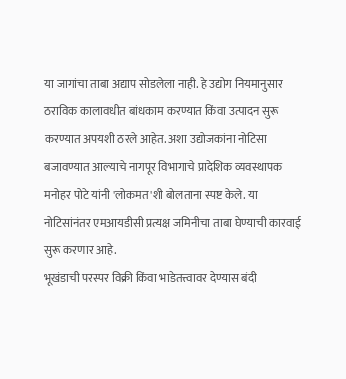या जागांचा ताबा अद्याप सोडलेला नाही. हे उद्योग नियमानुसार ठराविक कालावधीत बांधकाम करण्यात किंवा उत्पादन सुरू करण्यात अपयशी ठरले आहेत. अशा उद्योजकांना नोटिसा बजावण्यात आल्याचे नागपूर विभागाचे प्रादेशिक व्यवस्थापक मनोहर पोटे यांनी 'लोकमत'शी बोलताना स्पष्ट केले. या नोटिसांनंतर एमआयडीसी प्रत्यक्ष जमिनीचा ताबा घेण्याची कारवाई सुरू करणार आहे.
भूखंडाची परस्पर विक्री किंवा भाडेतत्त्वावर देण्यास बंदी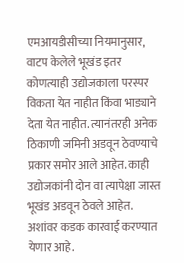एमआयडीसीच्या नियमानुसार, वाटप केलेले भूखंड इतर कोणत्याही उद्योजकाला परस्पर विकता येत नाहीत किंवा भाड्याने देता येत नाहीत. त्यानंतरही अनेक ठिकाणी जमिनी अडवून ठेवण्याचे प्रकार समोर आले आहेत. काही उद्योजकांनी दोन वा त्यापेक्षा जास्त भूखंड अडवून ठेवले आहेत. अशांवर कडक कारवाई करण्यात येणार आहे.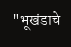"भूखंडाचे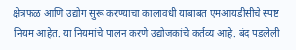क्षेत्रफळ आणि उद्योग सुरू करण्याचा कालावधी याबाबत एमआयडीसीचे स्पष्ट नियम आहेत. या नियमांचे पालन करणे उद्योजकांचे कर्तव्य आहे. बंद पडलेली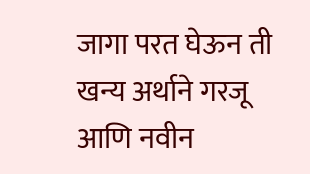जागा परत घेऊन ती खन्य अर्थाने गरजू आणि नवीन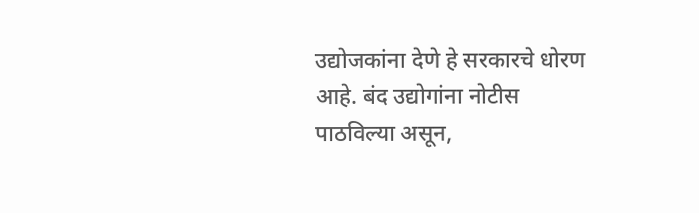उद्योजकांना देणे हे सरकारचे धोरण आहे. बंद उद्योगांना नोटीस पाठविल्या असून,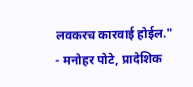लवकरच कारवाई होईल."
- मनोहर पोटे, प्रादेशिक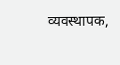व्यवस्थापक,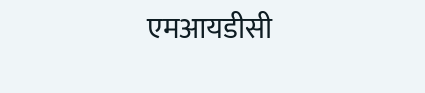एमआयडीसी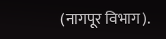(नागपूर विभाग).